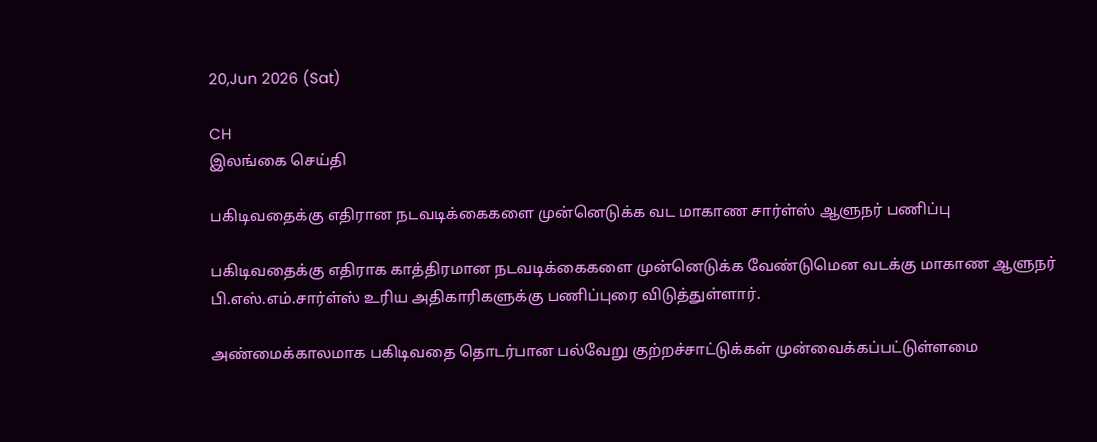20,Jun 2026 (Sat)

CH
இலங்கை செய்தி

பகிடிவதைக்கு எதிரான நடவடிக்கைகளை முன்னெடுக்க வட மாகாண சார்ள்ஸ் ஆளுநர் பணிப்பு

பகிடிவதைக்கு எதிராக காத்திரமான நடவடிக்கைகளை முன்னெடுக்க வேண்டுமென வடக்கு மாகாண ஆளுநர் பி.எஸ்.எம்.சார்ள்ஸ் உரிய அதிகாரிகளுக்கு பணிப்புரை விடுத்துள்ளார்.

அண்மைக்காலமாக பகிடிவதை தொடர்பான பல்வேறு குற்றச்சாட்டுக்கள் முன்வைக்கப்பட்டுள்ளமை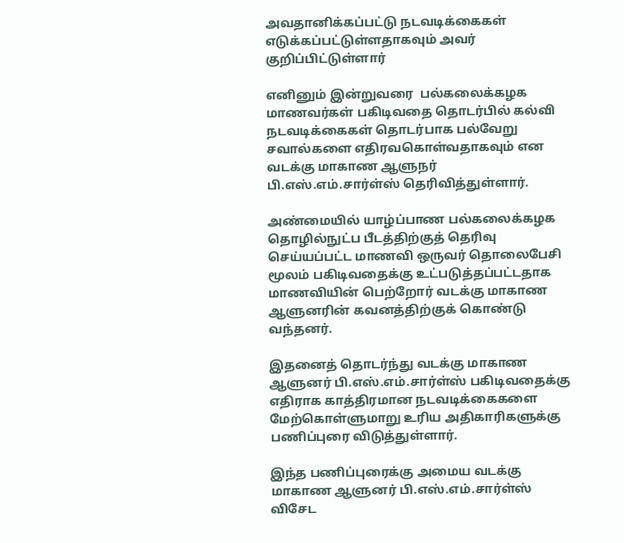அவதானிக்கப்பட்டு நடவடிக்கைகள் எடுக்கப்பட்டுள்ளதாகவும் அவர் குறிப்பிட்டுள்ளார்

எனினும் இன்றுவரை  பல்கலைக்கழக மாணவர்கள் பகிடிவதை தொடர்பில் கல்வி நடவடிக்கைகள் தொடர்பாக பல்வேறு சவால்களை எதிரவகொள்வதாகவும் என வடக்கு மாகாண ஆளுநர் பி.எஸ்.எம்.சார்ள்ஸ் தெரிவித்துள்ளார்.

அண்மையில் யாழ்ப்பாண பல்கலைக்கழக தொழில்நுட்ப பீடத்திற்குத் தெரிவு செய்யப்பட்ட மாணவி ஒருவர் தொலைபேசி மூலம் பகிடிவதைக்கு உட்படுத்தப்பட்டதாக மாணவியின் பெற்றோர் வடக்கு மாகாண ஆளுனரின் கவனத்திற்குக் கொண்டு வந்தனர்.

இதனைத் தொடர்ந்து வடக்கு மாகாண ஆளுனர் பி.எஸ்.எம்.சார்ள்ஸ் பகிடிவதைக்கு எதிராக காத்திரமான நடவடிக்கைகளை மேற்கொள்ளுமாறு உரிய அதிகாரிகளுக்கு பணிப்புரை விடுத்துள்ளார்.

இந்த பணிப்புரைக்கு அமைய வடக்கு மாகாண ஆளுனர் பி.எஸ்.எம்.சார்ள்ஸ் விசேட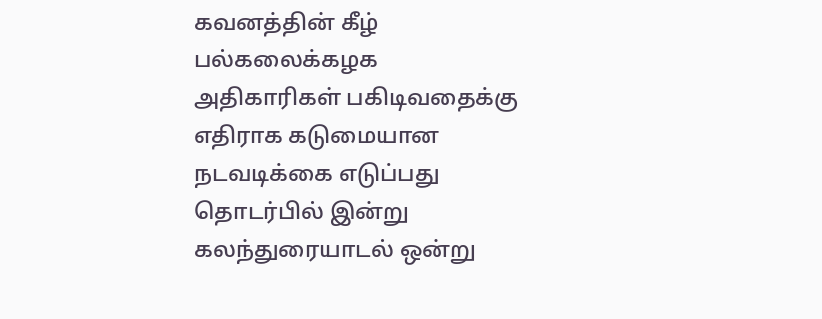கவனத்தின் கீழ் பல்கலைக்கழக அதிகாரிகள் பகிடிவதைக்கு எதிராக கடுமையான நடவடிக்கை எடுப்பது தொடர்பில் இன்று கலந்துரையாடல் ஒன்று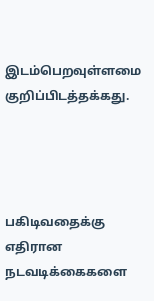இடம்பெறவுள்ளமை குறிப்பிடத்தக்கது.




பகிடிவதைக்கு எதிரான நடவடிக்கைகளை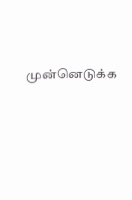முன்னெடுக்க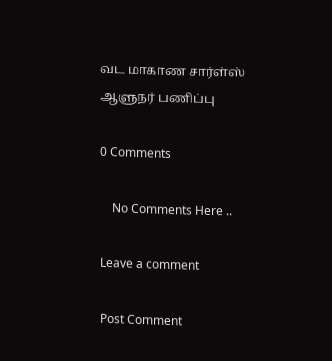வட மாகாண சார்ள்ஸ் ஆளுநர் பணிப்பு

0 Comments

    No Comments Here ..

Leave a comment

Post Comment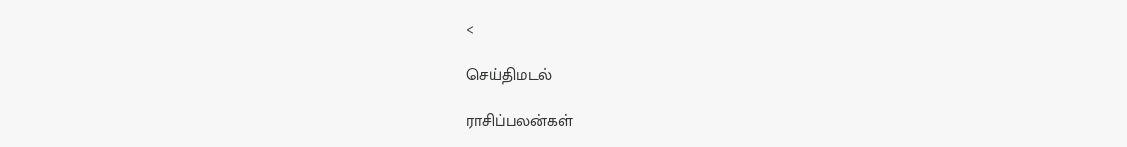<

செய்திமடல்

ராசிப்பலன்கள்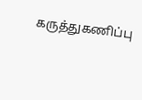கருத்துகணிப்பு